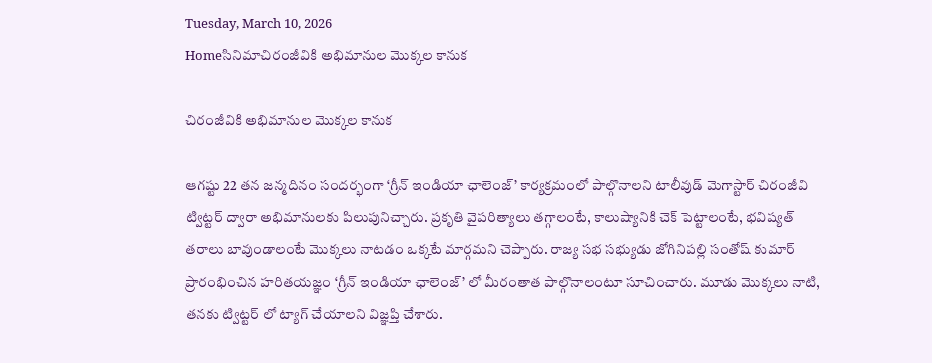Tuesday, March 10, 2026
Homeసినిమాచిరంజీవికి అభిమానుల మొక్కల కానుక

చిరంజీవికి అభిమానుల మొక్కల కానుక

ఆగష్టు 22 తన జన్మదినం సందర్భంగా ‘గ్రీన్ ఇండియా ఛాలెంజ్’ కార్యక్రమంలో పాల్గొనాలని టాలీవుడ్ మెగాస్టార్ చిరంజీవి ట్విట్టర్ ద్వారా అభిమానులకు పిలుపునిచ్చారు. ప్రకృతి వైపరిత్యాలు తగ్గాలంటే, కాలుష్యానికి చెక్ పెట్టాలంటే, భవిష్యత్ తరాలు బావుండాలంటే మొక్కలు నాటడం ఒక్కటే మార్గమని చెప్పారు. రాజ్య సభ సభ్యుడు జోగినిపల్లి సంతోష్ కుమార్ ప్రారంభించిన హరితయజ్ఞం ‘గ్రీన్ ఇండియా ఛాలెంజ్’ లో మీరంతాత పాల్గొనాలంటూ సూచించారు. మూడు మొక్కలు నాటి, తనకు ట్విట్టర్ లో ట్యాగ్ చేయాలని విజ్ఞప్తి చేశారు.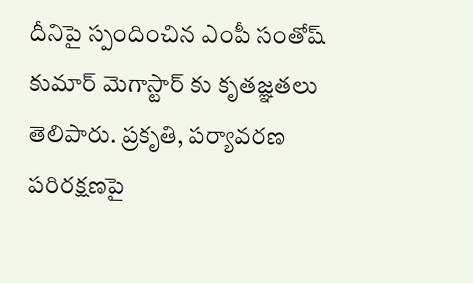దీనిపై స్పందించిన ఎంపీ సంతోష్ కుమార్ మెగాస్టార్ కు కృతజ్ఞతలు తెలిపారు. ప్రకృతి, పర్యావరణ పరిరక్షణపై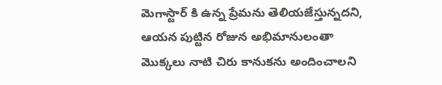మెగాస్టార్ కి ఉన్న ప్రేమను తెలియజేస్తున్నదని, ఆయన పుట్టిన రోజున అభిమానులంతా మొక్కలు నాటి చిరు కానుకను అందించాలని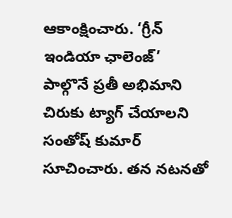ఆకాంక్షించారు. ‘గ్రీన్ ఇండియా ఛాలెంజ్’ పాల్గొనే ప్రతీ అభిమాని చిరుకు ట్యాగ్ చేయాలని సంతోష్ కుమార్ సూచించారు. తన నటనతో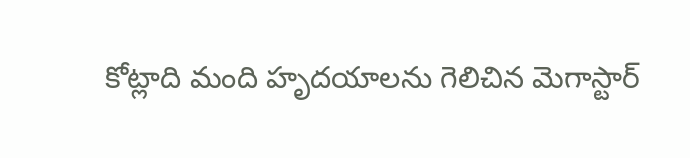కోట్లాది మంది హృదయాలను గెలిచిన మెగాస్టార్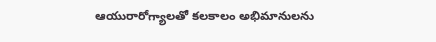ఆయురారోగ్యాలతో కలకాలం అభిమానులను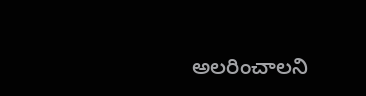అలరించాలని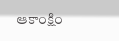ఆకాంక్షిం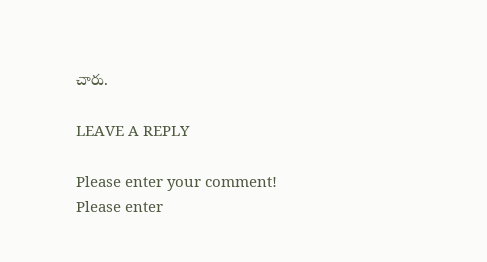చారు.

LEAVE A REPLY

Please enter your comment!
Please enter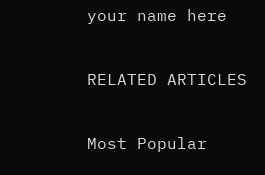your name here

RELATED ARTICLES

Most Popular